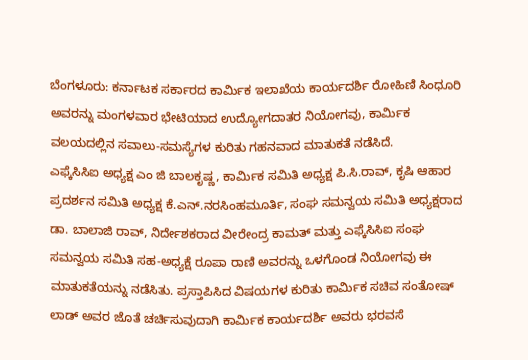ಬೆಂಗಳೂರು: ಕರ್ನಾಟಕ ಸರ್ಕಾರದ ಕಾರ್ಮಿಕ ಇಲಾಖೆಯ ಕಾರ್ಯದರ್ಶಿ ರೋಹಿಣಿ ಸಿಂಧೂರಿ ಅವರನ್ನು ಮಂಗಳವಾರ ಭೇಟಿಯಾದ ಉದ್ಯೋಗದಾತರ ನಿಯೋಗವು, ಕಾರ್ಮಿಕ ವಲಯದಲ್ಲಿನ ಸವಾಲು-ಸಮಸ್ಯೆಗಳ ಕುರಿತು ಗಹನವಾದ ಮಾತುಕತೆ ನಡೆಸಿದೆ.
ಎಫ್ಕೆಸಿಸಿಐ ಅಧ್ಯಕ್ಷ ಎಂ ಜಿ ಬಾಲಕೃಷ್ಣ, ಕಾರ್ಮಿಕ ಸಮಿತಿ ಅಧ್ಯಕ್ಷ ಪಿ.ಸಿ.ರಾವ್, ಕೃಷಿ ಆಹಾರ ಪ್ರದರ್ಶನ ಸಮಿತಿ ಅಧ್ಯಕ್ಷ ಕೆ.ಎನ್.ನರಸಿಂಹಮೂರ್ತಿ, ಸಂಘ ಸಮನ್ವಯ ಸಮಿತಿ ಅಧ್ಯಕ್ಷರಾದ ಡಾ. ಬಾಲಾಜಿ ರಾವ್, ನಿರ್ದೇಶಕರಾದ ವೀರೇಂದ್ರ ಕಾಮತ್ ಮತ್ತು ಎಫ್ಕೆಸಿಸಿಐ ಸಂಘ ಸಮನ್ವಯ ಸಮಿತಿ ಸಹ-ಅಧ್ಯಕ್ಷೆ ರೂಪಾ ರಾಣಿ ಅವರನ್ನು ಒಳಗೊಂಡ ನಿಯೋಗವು ಈ ಮಾತುಕತೆಯನ್ನು ನಡೆಸಿತು. ಪ್ರಸ್ತಾಪಿಸಿದ ವಿಷಯಗಳ ಕುರಿತು ಕಾರ್ಮಿಕ ಸಚಿವ ಸಂತೋಷ್ ಲಾಡ್ ಅವರ ಜೊತೆ ಚರ್ಚಿಸುವುದಾಗಿ ಕಾರ್ಮಿಕ ಕಾರ್ಯದರ್ಶಿ ಅವರು ಭರವಸೆ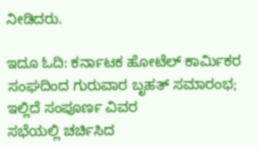ನೀಡಿದರು.

ಇದೂ ಓದಿ: ಕರ್ನಾಟಕ ಹೋಟೆಲ್ ಕಾರ್ಮಿಕರ ಸಂಘದಿಂದ ಗುರುವಾರ ಬೃಹತ್ ಸಮಾರಂಭ; ಇಲ್ಲಿದೆ ಸಂಪೂರ್ಣ ವಿವರ
ಸಭೆಯಲ್ಲಿ ಚರ್ಚಿಸಿದ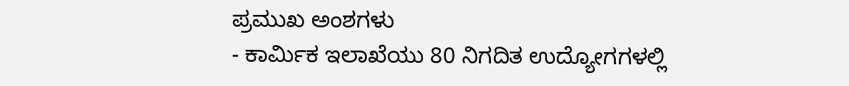ಪ್ರಮುಖ ಅಂಶಗಳು
- ಕಾರ್ಮಿಕ ಇಲಾಖೆಯು 80 ನಿಗದಿತ ಉದ್ಯೋಗಗಳಲ್ಲಿ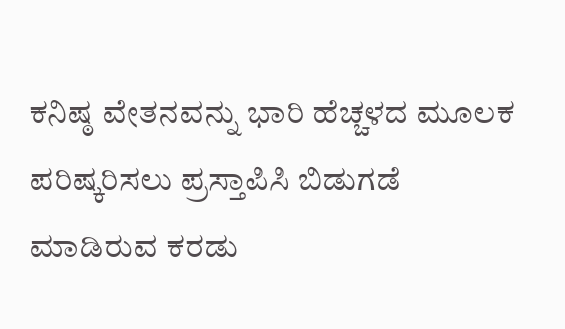ಕನಿಷ್ಠ ವೇತನವನ್ನು ಭಾರಿ ಹೆಚ್ಚಳದ ಮೂಲಕ ಪರಿಷ್ಕರಿಸಲು ಪ್ರಸ್ತಾಪಿಸಿ ಬಿಡುಗಡೆ ಮಾಡಿರುವ ಕರಡು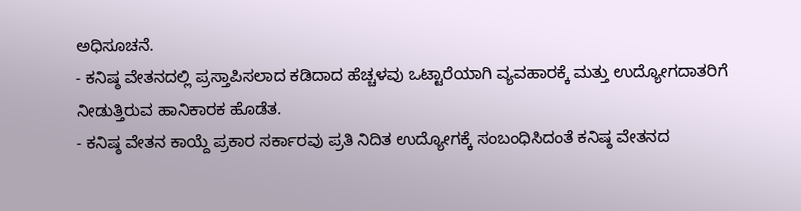ಅಧಿಸೂಚನೆ.
- ಕನಿಷ್ಠ ವೇತನದಲ್ಲಿ ಪ್ರಸ್ತಾಪಿಸಲಾದ ಕಡಿದಾದ ಹೆಚ್ಚಳವು ಒಟ್ಟಾರೆಯಾಗಿ ವ್ಯವಹಾರಕ್ಕೆ ಮತ್ತು ಉದ್ಯೋಗದಾತರಿಗೆ ನೀಡುತ್ತಿರುವ ಹಾನಿಕಾರಕ ಹೊಡೆತ.
- ಕನಿಷ್ಠ ವೇತನ ಕಾಯ್ದೆ ಪ್ರಕಾರ ಸರ್ಕಾರವು ಪ್ರತಿ ನಿದಿತ ಉದ್ಯೋಗಕ್ಕೆ ಸಂಬಂಧಿಸಿದಂತೆ ಕನಿಷ್ಠ ವೇತನದ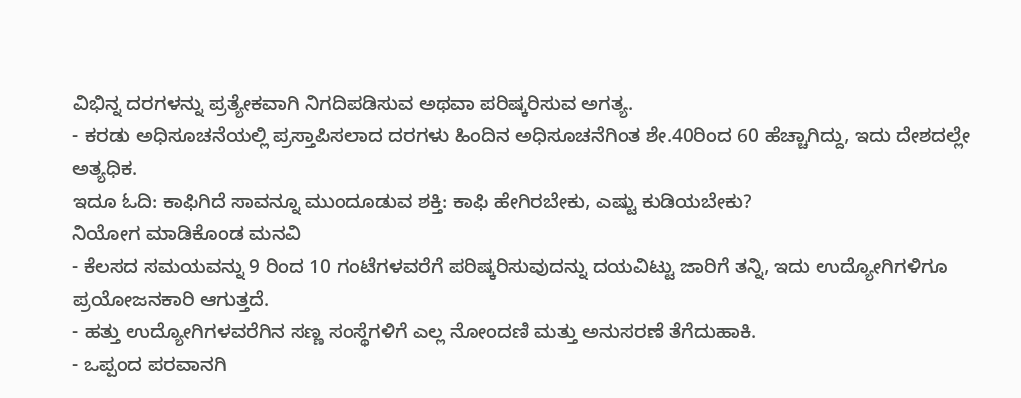ವಿಭಿನ್ನ ದರಗಳನ್ನು ಪ್ರತ್ಯೇಕವಾಗಿ ನಿಗದಿಪಡಿಸುವ ಅಥವಾ ಪರಿಷ್ಕರಿಸುವ ಅಗತ್ಯ.
- ಕರಡು ಅಧಿಸೂಚನೆಯಲ್ಲಿ ಪ್ರಸ್ತಾಪಿಸಲಾದ ದರಗಳು ಹಿಂದಿನ ಅಧಿಸೂಚನೆಗಿಂತ ಶೇ.40ರಿಂದ 60 ಹೆಚ್ಚಾಗಿದ್ದು, ಇದು ದೇಶದಲ್ಲೇ ಅತ್ಯಧಿಕ.
ಇದೂ ಓದಿ: ಕಾಫಿಗಿದೆ ಸಾವನ್ನೂ ಮುಂದೂಡುವ ಶಕ್ತಿ: ಕಾಫಿ ಹೇಗಿರಬೇಕು, ಎಷ್ಟು ಕುಡಿಯಬೇಕು?
ನಿಯೋಗ ಮಾಡಿಕೊಂಡ ಮನವಿ
- ಕೆಲಸದ ಸಮಯವನ್ನು 9 ರಿಂದ 10 ಗಂಟೆಗಳವರೆಗೆ ಪರಿಷ್ಕರಿಸುವುದನ್ನು ದಯವಿಟ್ಟು ಜಾರಿಗೆ ತನ್ನಿ, ಇದು ಉದ್ಯೋಗಿಗಳಿಗೂ ಪ್ರಯೋಜನಕಾರಿ ಆಗುತ್ತದೆ.
- ಹತ್ತು ಉದ್ಯೋಗಿಗಳವರೆಗಿನ ಸಣ್ಣ ಸಂಸ್ಥೆಗಳಿಗೆ ಎಲ್ಲ ನೋಂದಣಿ ಮತ್ತು ಅನುಸರಣೆ ತೆಗೆದುಹಾಕಿ.
- ಒಪ್ಪಂದ ಪರವಾನಗಿ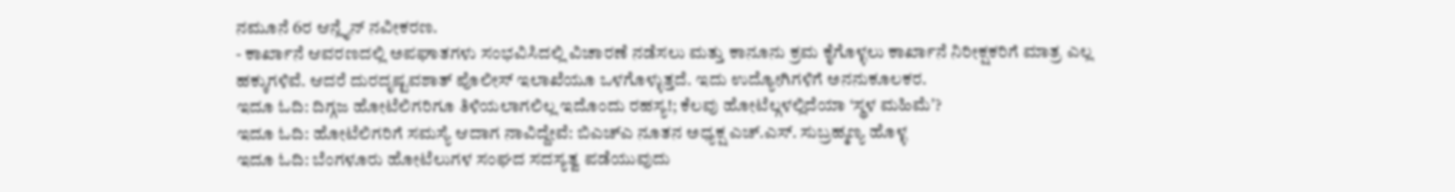ನಮೂನೆ 6ರ ಆನ್ಲೈನ್ ನವೀಕರಣ.
- ಕಾರ್ಖಾನೆ ಆವರಣದಲ್ಲಿ ಅಪಘಾತಗಳು ಸಂಭವಿಸಿದಲ್ಲಿ ವಿಚಾರಣೆ ನಡೆಸಲು ಮತ್ತು ಕಾನೂನು ಕ್ರಮ ಕೈಗೊಳ್ಳಲು ಕಾರ್ಖಾನೆ ನಿರೀಕ್ಷಕರಿಗೆ ಮಾತ್ರ ಎಲ್ಲ ಹಕ್ಕುಗಳಿವೆ. ಆದರೆ ದುರದೃಷ್ಟವಶಾತ್ ಪೊಲೀಸ್ ಇಲಾಖೆಯೂ ಒಳಗೊಳ್ಳುತ್ತದೆ. ಇದು ಉದ್ಯೋಗಿಗಳಿಗೆ ಅನನುಕೂಲಕರ.
ಇದೂ ಓದಿ: ದಿಗ್ಗಜ ಹೋಟೆಲಿಗರಿಗೂ ತಿಳಿಯಲಾಗಲಿಲ್ಲ ಇದೊಂದು ರಹಸ್ಯ!; ಕೆಲವು ಹೋಟೆಲ್ಗಳಲ್ಲಿದೆಯಾ ‘ಸ್ಥಳ ಮಹಿಮೆʼ?
ಇದೂ ಓದಿ: ಹೋಟೆಲಿಗರಿಗೆ ಸಮಸ್ಯೆ ಆದಾಗ ನಾವಿದ್ದೇವೆ: ಬಿಎಚ್ಎ ನೂತನ ಅಧ್ಯಕ್ಷ ಎಚ್.ಎಸ್. ಸುಬ್ರಹ್ಮಣ್ಯ ಹೊಳ್ಳ
ಇದೂ ಓದಿ: ಬೆಂಗಳೂರು ಹೋಟೆಲುಗಳ ಸಂಘದ ಸದಸ್ಯತ್ವ ಪಡೆಯುವುದು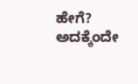ಹೇಗೆ? ಅದಕ್ಕೆಂದೇ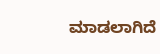ಮಾಡಲಾಗಿದೆ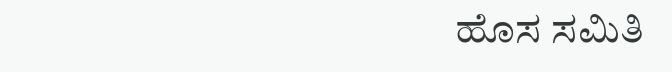ಹೊಸ ಸಮಿತಿ